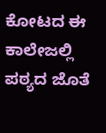ಕೋಟದ ಈ ಕಾಲೇಜಲ್ಲಿ ಪಠ್ಯದ ಜೊತೆ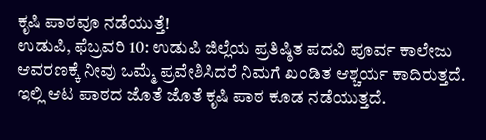ಕೃಷಿ ಪಾಠವೂ ನಡೆಯುತ್ತೆ!
ಉಡುಪಿ, ಫೆಬ್ರವರಿ 10: ಉಡುಪಿ ಜಿಲ್ಲೆಯ ಪ್ರತಿಷ್ಠಿತ ಪದವಿ ಪೂರ್ವ ಕಾಲೇಜು ಆವರಣಕ್ಕೆ ನೀವು ಒಮ್ಮೆ ಪ್ರವೇಶಿಸಿದರೆ ನಿಮಗೆ ಖಂಡಿತ ಆಶ್ಚರ್ಯ ಕಾದಿರುತ್ತದೆ. ಇಲ್ಲಿ ಆಟ ಪಾಠದ ಜೊತೆ ಜೊತೆ ಕೃಷಿ ಪಾಠ ಕೂಡ ನಡೆಯುತ್ತದೆ.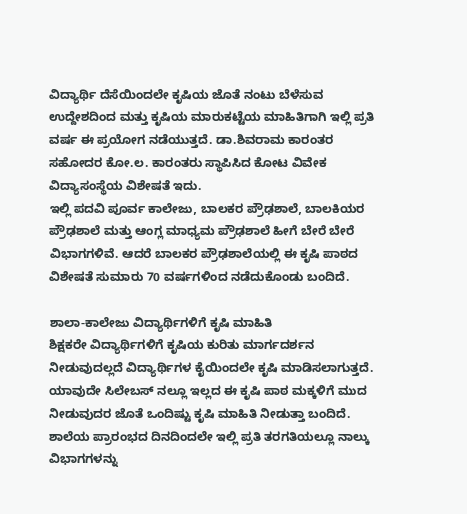ವಿದ್ಯಾರ್ಥಿ ದೆಸೆಯಿಂದಲೇ ಕೃಷಿಯ ಜೊತೆ ನಂಟು ಬೆಳೆಸುವ ಉದ್ದೇಶದಿಂದ ಮತ್ತು ಕೃಷಿಯ ಮಾರುಕಟ್ಟೆಯ ಮಾಹಿತಿಗಾಗಿ ಇಲ್ಲಿ ಪ್ರತಿ ವರ್ಷ ಈ ಪ್ರಯೋಗ ನಡೆಯುತ್ತದೆ. ಡಾ.ಶಿವರಾಮ ಕಾರಂತರ ಸಹೋದರ ಕೋ.ಲ. ಕಾರಂತರು ಸ್ಥಾಪಿಸಿದ ಕೋಟ ವಿವೇಕ ವಿದ್ಯಾಸಂಸ್ಥೆಯ ವಿಶೇಷತೆ ಇದು.
ಇಲ್ಲಿ ಪದವಿ ಪೂರ್ವ ಕಾಲೇಜು, ಬಾಲಕರ ಪ್ರೌಢಶಾಲೆ, ಬಾಲಕಿಯರ ಪ್ರೌಢಶಾಲೆ ಮತ್ತು ಆಂಗ್ಲ ಮಾಧ್ಯಮ ಪ್ರೌಢಶಾಲೆ ಹೀಗೆ ಬೇರೆ ಬೇರೆ ವಿಭಾಗಗಳಿವೆ. ಆದರೆ ಬಾಲಕರ ಪ್ರೌಢಶಾಲೆಯಲ್ಲಿ ಈ ಕೃಷಿ ಪಾಠದ ವಿಶೇಷತೆ ಸುಮಾರು 70 ವರ್ಷಗಳಿಂದ ನಡೆದುಕೊಂಡು ಬಂದಿದೆ.

ಶಾಲಾ-ಕಾಲೇಜು ವಿದ್ಯಾರ್ಥಿಗಳಿಗೆ ಕೃಷಿ ಮಾಹಿತಿ
ಶಿಕ್ಷಕರೇ ವಿದ್ಯಾರ್ಥಿಗಳಿಗೆ ಕೃಷಿಯ ಕುರಿತು ಮಾರ್ಗದರ್ಶನ ನೀಡುವುದಲ್ಲದೆ ವಿದ್ಯಾರ್ಥಿಗಳ ಕೈಯಿಂದಲೇ ಕೃಷಿ ಮಾಡಿಸಲಾಗುತ್ತದೆ. ಯಾವುದೇ ಸಿಲೇಬಸ್ ನಲ್ಲೂ ಇಲ್ಲದ ಈ ಕೃಷಿ ಪಾಠ ಮಕ್ಕಳಿಗೆ ಮುದ ನೀಡುವುದರ ಜೊತೆ ಒಂದಿಷ್ಟು ಕೃಷಿ ಮಾಹಿತಿ ನೀಡುತ್ತಾ ಬಂದಿದೆ.
ಶಾಲೆಯ ಪ್ರಾರಂಭದ ದಿನದಿಂದಲೇ ಇಲ್ಲಿ ಪ್ರತಿ ತರಗತಿಯಲ್ಲೂ ನಾಲ್ಕು ವಿಭಾಗಗಳನ್ನು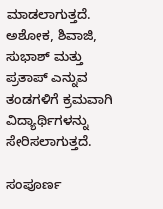ಮಾಡಲಾಗುತ್ತದೆ. ಅಶೋಕ, ಶಿವಾಜಿ, ಸುಭಾಶ್ ಮತ್ತು ಪ್ರತಾಪ್ ಎನ್ನುವ ತಂಡಗಳಿಗೆ ಕ್ರಮವಾಗಿ ವಿದ್ಯಾರ್ಥಿಗಳನ್ನು ಸೇರಿಸಲಾಗುತ್ತದೆ.

ಸಂಪೂರ್ಣ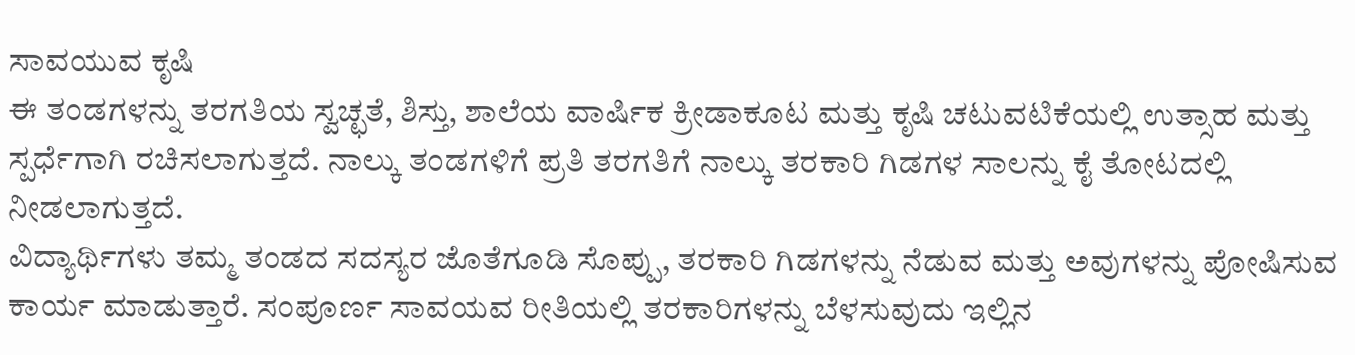ಸಾವಯುವ ಕೃಷಿ
ಈ ತಂಡಗಳನ್ನು ತರಗತಿಯ ಸ್ವಚ್ಛತೆ, ಶಿಸ್ತು, ಶಾಲೆಯ ವಾರ್ಷಿಕ ಕ್ರೀಡಾಕೂಟ ಮತ್ತು ಕೃಷಿ ಚಟುವಟಿಕೆಯಲ್ಲಿ ಉತ್ಸಾಹ ಮತ್ತು ಸ್ಪರ್ಧೆಗಾಗಿ ರಚಿಸಲಾಗುತ್ತದೆ. ನಾಲ್ಕು ತಂಡಗಳಿಗೆ ಪ್ರತಿ ತರಗತಿಗೆ ನಾಲ್ಕು ತರಕಾರಿ ಗಿಡಗಳ ಸಾಲನ್ನು ಕೈ ತೋಟದಲ್ಲಿ ನೀಡಲಾಗುತ್ತದೆ.
ವಿದ್ಯಾರ್ಥಿಗಳು ತಮ್ಮ ತಂಡದ ಸದಸ್ಯರ ಜೊತೆಗೂಡಿ ಸೊಪ್ಪು, ತರಕಾರಿ ಗಿಡಗಳನ್ನು ನೆಡುವ ಮತ್ತು ಅವುಗಳನ್ನು ಪೋಷಿಸುವ ಕಾರ್ಯ ಮಾಡುತ್ತಾರೆ. ಸಂಪೂರ್ಣ ಸಾವಯವ ರೀತಿಯಲ್ಲಿ ತರಕಾರಿಗಳನ್ನು ಬೆಳಸುವುದು ಇಲ್ಲಿನ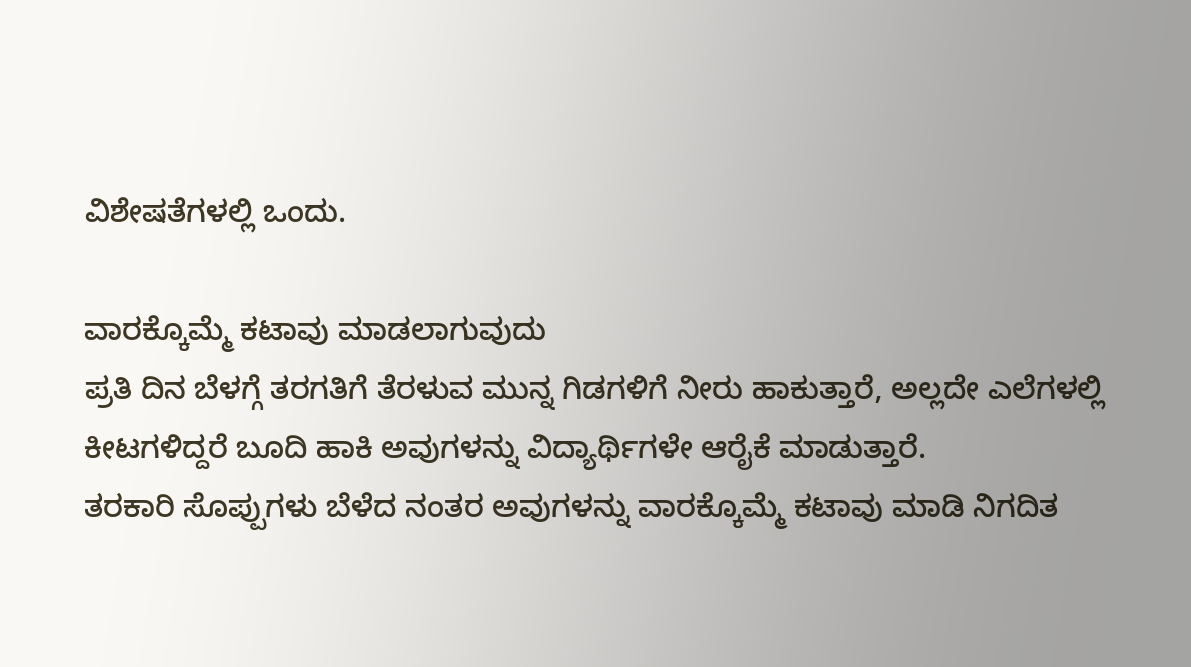ವಿಶೇಷತೆಗಳಲ್ಲಿ ಒಂದು.

ವಾರಕ್ಕೊಮ್ಮೆ ಕಟಾವು ಮಾಡಲಾಗುವುದು
ಪ್ರತಿ ದಿನ ಬೆಳಗ್ಗೆ ತರಗತಿಗೆ ತೆರಳುವ ಮುನ್ನ ಗಿಡಗಳಿಗೆ ನೀರು ಹಾಕುತ್ತಾರೆ, ಅಲ್ಲದೇ ಎಲೆಗಳಲ್ಲಿ ಕೀಟಗಳಿದ್ದರೆ ಬೂದಿ ಹಾಕಿ ಅವುಗಳನ್ನು ವಿದ್ಯಾರ್ಥಿಗಳೇ ಆರೈಕೆ ಮಾಡುತ್ತಾರೆ.
ತರಕಾರಿ ಸೊಪ್ಪುಗಳು ಬೆಳೆದ ನಂತರ ಅವುಗಳನ್ನು ವಾರಕ್ಕೊಮ್ಮೆ ಕಟಾವು ಮಾಡಿ ನಿಗದಿತ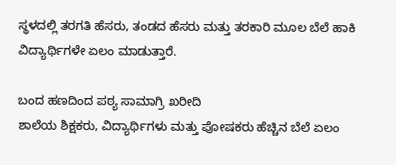ಸ್ಥಳದಲ್ಲಿ ತರಗತಿ ಹೆಸರು, ತಂಡದ ಹೆಸರು ಮತ್ತು ತರಕಾರಿ ಮೂಲ ಬೆಲೆ ಹಾಕಿ ವಿದ್ಯಾರ್ಥಿಗಳೇ ಏಲಂ ಮಾಡುತ್ತಾರೆ.

ಬಂದ ಹಣದಿಂದ ಪಠ್ಯ ಸಾಮಾಗ್ರಿ ಖರೀದಿ
ಶಾಲೆಯ ಶಿಕ್ಷಕರು, ವಿದ್ಯಾರ್ಥಿಗಳು ಮತ್ತು ಪೋಷಕರು ಹೆಚ್ಚಿನ ಬೆಲೆ ಏಲಂ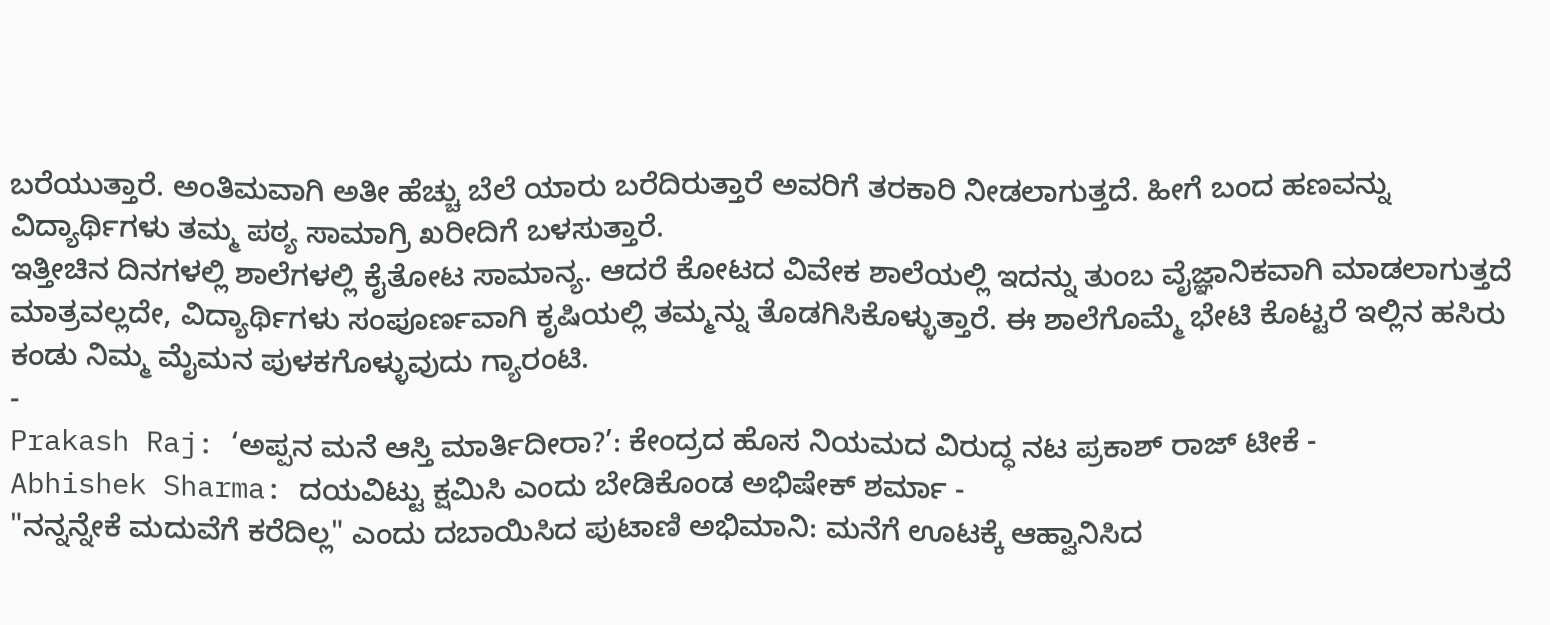ಬರೆಯುತ್ತಾರೆ. ಅಂತಿಮವಾಗಿ ಅತೀ ಹೆಚ್ಚು ಬೆಲೆ ಯಾರು ಬರೆದಿರುತ್ತಾರೆ ಅವರಿಗೆ ತರಕಾರಿ ನೀಡಲಾಗುತ್ತದೆ. ಹೀಗೆ ಬಂದ ಹಣವನ್ನು ವಿದ್ಯಾರ್ಥಿಗಳು ತಮ್ಮ ಪಠ್ಯ ಸಾಮಾಗ್ರಿ ಖರೀದಿಗೆ ಬಳಸುತ್ತಾರೆ.
ಇತ್ತೀಚಿನ ದಿನಗಳಲ್ಲಿ ಶಾಲೆಗಳಲ್ಲಿ ಕೈತೋಟ ಸಾಮಾನ್ಯ. ಆದರೆ ಕೋಟದ ವಿವೇಕ ಶಾಲೆಯಲ್ಲಿ ಇದನ್ನು ತುಂಬ ವೈಜ್ಞಾನಿಕವಾಗಿ ಮಾಡಲಾಗುತ್ತದೆ ಮಾತ್ರವಲ್ಲದೇ, ವಿದ್ಯಾರ್ಥಿಗಳು ಸಂಪೂರ್ಣವಾಗಿ ಕೃಷಿಯಲ್ಲಿ ತಮ್ಮನ್ನು ತೊಡಗಿಸಿಕೊಳ್ಳುತ್ತಾರೆ. ಈ ಶಾಲೆಗೊಮ್ಮೆ ಭೇಟಿ ಕೊಟ್ಟರೆ ಇಲ್ಲಿನ ಹಸಿರು ಕಂಡು ನಿಮ್ಮ ಮೈಮನ ಪುಳಕಗೊಳ್ಳುವುದು ಗ್ಯಾರಂಟಿ.
-
Prakash Raj: ‘ಅಪ್ಪನ ಮನೆ ಆಸ್ತಿ ಮಾರ್ತಿದೀರಾ?’: ಕೇಂದ್ರದ ಹೊಸ ನಿಯಮದ ವಿರುದ್ಧ ನಟ ಪ್ರಕಾಶ್ ರಾಜ್ ಟೀಕೆ -
Abhishek Sharma: ದಯವಿಟ್ಟು ಕ್ಷಮಿಸಿ ಎಂದು ಬೇಡಿಕೊಂಡ ಅಭಿಷೇಕ್ ಶರ್ಮಾ -
"ನನ್ನನ್ನೇಕೆ ಮದುವೆಗೆ ಕರೆದಿಲ್ಲ" ಎಂದು ದಬಾಯಿಸಿದ ಪುಟಾಣಿ ಅಭಿಮಾನಿ: ಮನೆಗೆ ಊಟಕ್ಕೆ ಆಹ್ವಾನಿಸಿದ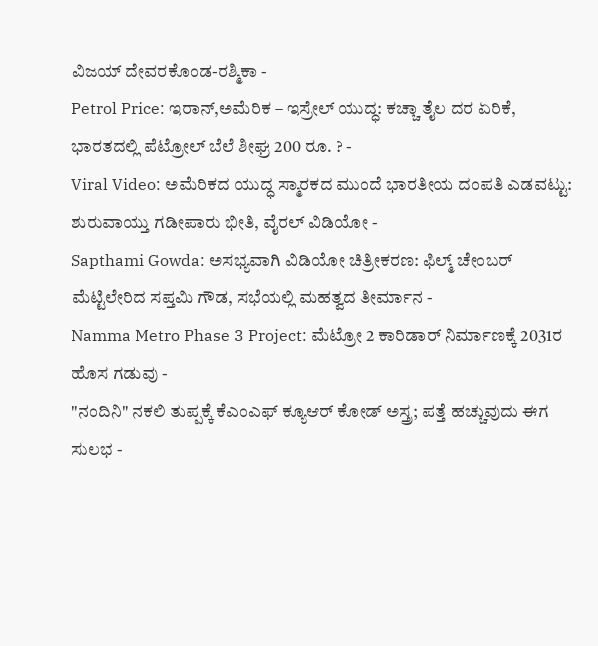ವಿಜಯ್ ದೇವರಕೊಂಡ-ರಶ್ಮಿಕಾ -
Petrol Price: ಇರಾನ್,ಅಮೆರಿಕ – ಇಸ್ರೇಲ್ ಯುದ್ಧ: ಕಚ್ಚಾ ತೈಲ ದರ ಏರಿಕೆ, ಭಾರತದಲ್ಲಿ ಪೆಟ್ರೋಲ್ ಬೆಲೆ ಶೀಘ್ರ 200 ರೂ. ? -
Viral Video: ಅಮೆರಿಕದ ಯುದ್ಧ ಸ್ಮಾರಕದ ಮುಂದೆ ಭಾರತೀಯ ದಂಪತಿ ಎಡವಟ್ಟು: ಶುರುವಾಯ್ತು ಗಡೀಪಾರು ಭೀತಿ, ವೈರಲ್ ವಿಡಿಯೋ -
Sapthami Gowda: ಅಸಭ್ಯವಾಗಿ ವಿಡಿಯೋ ಚಿತ್ರೀಕರಣ: ಫಿಲ್ಮ್ ಚೇಂಬರ್ ಮೆಟ್ಟಿಲೇರಿದ ಸಪ್ತಮಿ ಗೌಡ, ಸಭೆಯಲ್ಲಿ ಮಹತ್ವದ ತೀರ್ಮಾನ -
Namma Metro Phase 3 Project: ಮೆಟ್ರೋ 2 ಕಾರಿಡಾರ್ ನಿರ್ಮಾಣಕ್ಕೆ 2031ರ ಹೊಸ ಗಡುವು -
"ನಂದಿನಿ" ನಕಲಿ ತುಪ್ಪಕ್ಕೆ ಕೆಎಂಎಫ್ ಕ್ಯೂಆರ್ ಕೋಡ್ ಅಸ್ತ್ರ; ಪತ್ತೆ ಹಚ್ಚುವುದು ಈಗ ಸುಲಭ -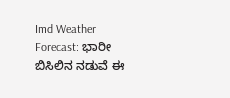Imd Weather Forecast: ಭಾರೀ ಬಿಸಿಲಿನ ನಡುವೆ ಈ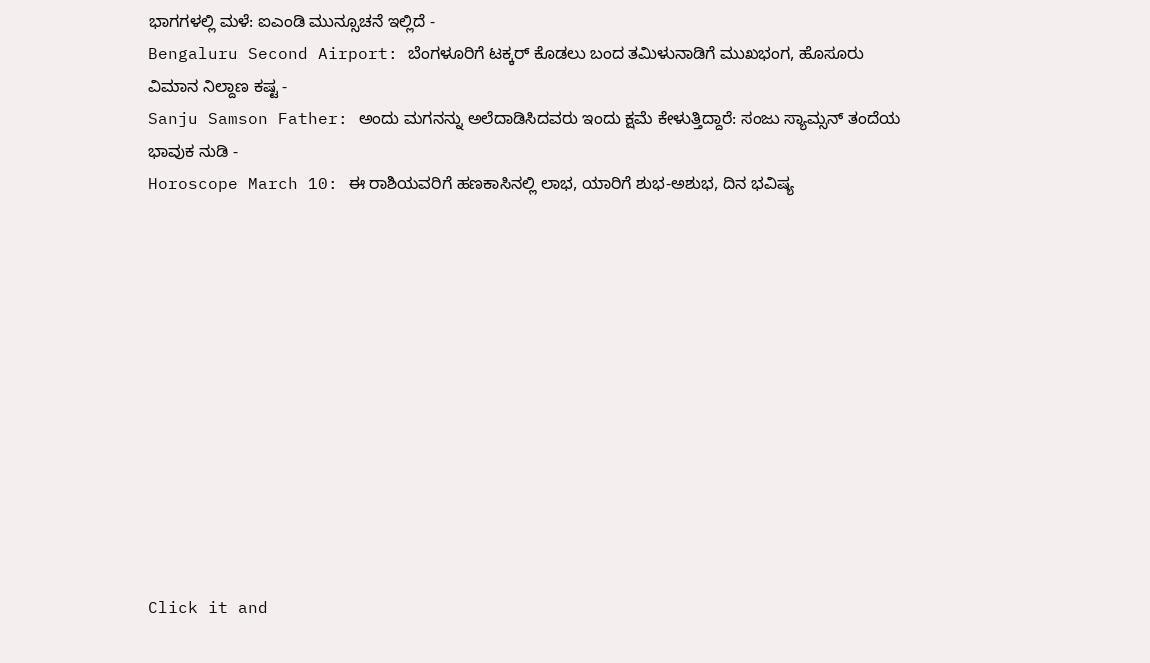ಭಾಗಗಳಲ್ಲಿ ಮಳೆ: ಐಎಂಡಿ ಮುನ್ಸೂಚನೆ ಇಲ್ಲಿದೆ -
Bengaluru Second Airport: ಬೆಂಗಳೂರಿಗೆ ಟಕ್ಕರ್ ಕೊಡಲು ಬಂದ ತಮಿಳುನಾಡಿಗೆ ಮುಖಭಂಗ, ಹೊಸೂರು ವಿಮಾನ ನಿಲ್ದಾಣ ಕಷ್ಟ -
Sanju Samson Father: ಅಂದು ಮಗನನ್ನು ಅಲೆದಾಡಿಸಿದವರು ಇಂದು ಕ್ಷಮೆ ಕೇಳುತ್ತಿದ್ದಾರೆ: ಸಂಜು ಸ್ಯಾಮ್ಸನ್ ತಂದೆಯ ಭಾವುಕ ನುಡಿ -
Horoscope March 10: ಈ ರಾಶಿಯವರಿಗೆ ಹಣಕಾಸಿನಲ್ಲಿ ಲಾಭ, ಯಾರಿಗೆ ಶುಭ-ಅಶುಭ, ದಿನ ಭವಿಷ್ಯ












Click it and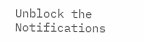Unblock the Notifications